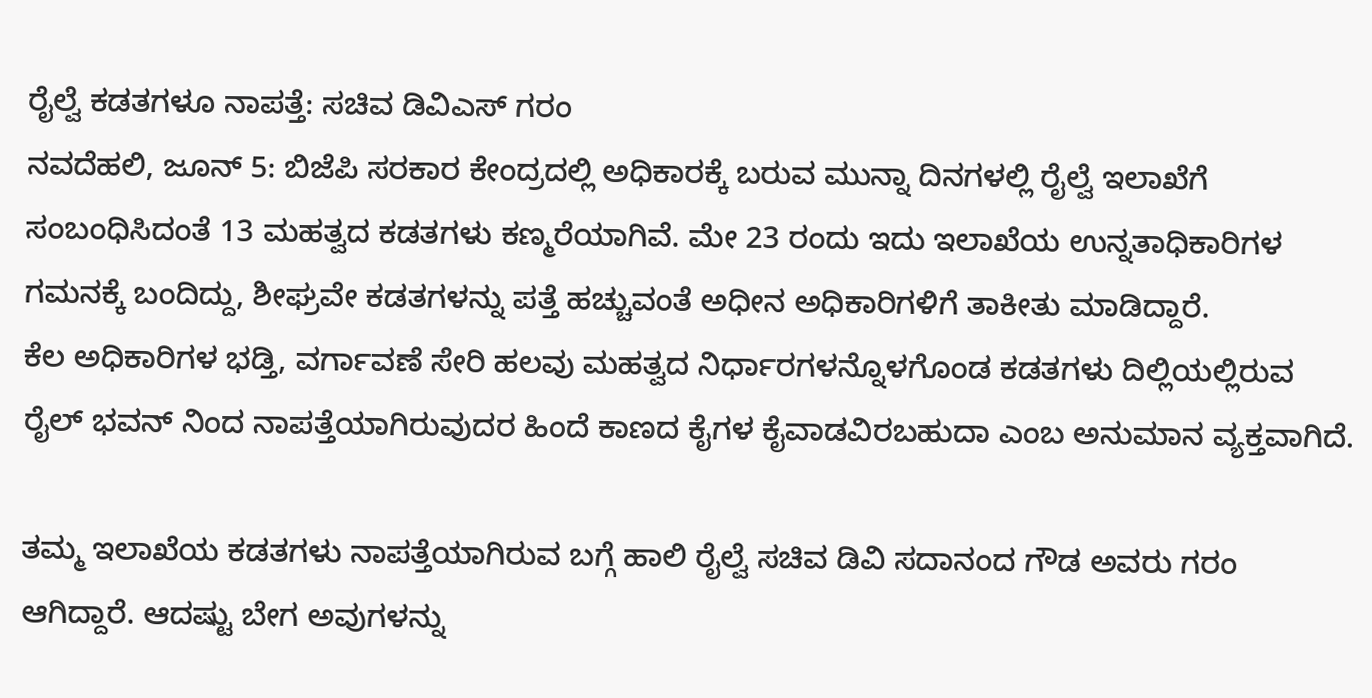ರೈಲ್ವೆ ಕಡತಗಳೂ ನಾಪತ್ತೆ: ಸಚಿವ ಡಿವಿಎಸ್ ಗರಂ
ನವದೆಹಲಿ, ಜೂನ್ 5: ಬಿಜೆಪಿ ಸರಕಾರ ಕೇಂದ್ರದಲ್ಲಿ ಅಧಿಕಾರಕ್ಕೆ ಬರುವ ಮುನ್ನಾ ದಿನಗಳಲ್ಲಿ ರೈಲ್ವೆ ಇಲಾಖೆಗೆ ಸಂಬಂಧಿಸಿದಂತೆ 13 ಮಹತ್ವದ ಕಡತಗಳು ಕಣ್ಮರೆಯಾಗಿವೆ. ಮೇ 23 ರಂದು ಇದು ಇಲಾಖೆಯ ಉನ್ನತಾಧಿಕಾರಿಗಳ ಗಮನಕ್ಕೆ ಬಂದಿದ್ದು, ಶೀಘ್ರವೇ ಕಡತಗಳನ್ನು ಪತ್ತೆ ಹಚ್ಚುವಂತೆ ಅಧೀನ ಅಧಿಕಾರಿಗಳಿಗೆ ತಾಕೀತು ಮಾಡಿದ್ದಾರೆ.
ಕೆಲ ಅಧಿಕಾರಿಗಳ ಭಡ್ತಿ, ವರ್ಗಾವಣೆ ಸೇರಿ ಹಲವು ಮಹತ್ವದ ನಿರ್ಧಾರಗಳನ್ನೊಳಗೊಂಡ ಕಡತಗಳು ದಿಲ್ಲಿಯಲ್ಲಿರುವ ರೈಲ್ ಭವನ್ ನಿಂದ ನಾಪತ್ತೆಯಾಗಿರುವುದರ ಹಿಂದೆ ಕಾಣದ ಕೈಗಳ ಕೈವಾಡವಿರಬಹುದಾ ಎಂಬ ಅನುಮಾನ ವ್ಯಕ್ತವಾಗಿದೆ.

ತಮ್ಮ ಇಲಾಖೆಯ ಕಡತಗಳು ನಾಪತ್ತೆಯಾಗಿರುವ ಬಗ್ಗೆ ಹಾಲಿ ರೈಲ್ವೆ ಸಚಿವ ಡಿವಿ ಸದಾನಂದ ಗೌಡ ಅವರು ಗರಂ ಆಗಿದ್ದಾರೆ. ಆದಷ್ಟು ಬೇಗ ಅವುಗಳನ್ನು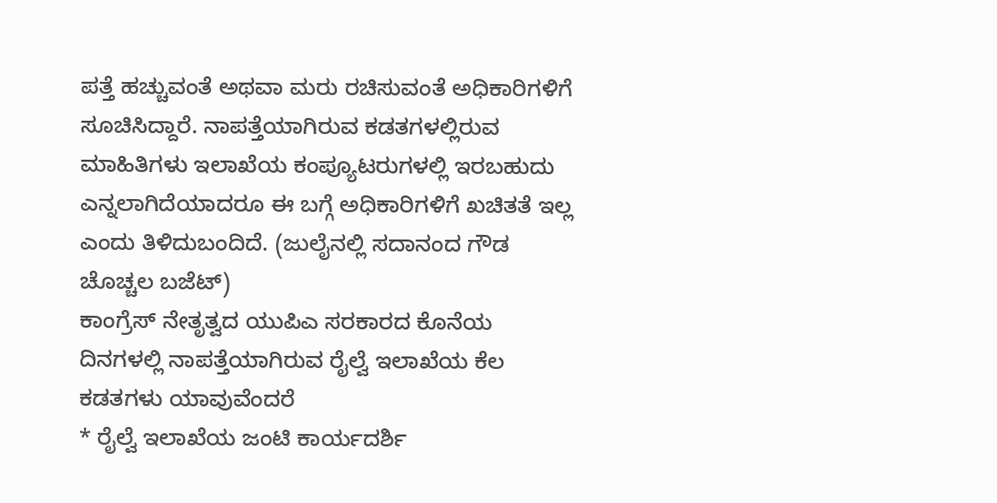ಪತ್ತೆ ಹಚ್ಚುವಂತೆ ಅಥವಾ ಮರು ರಚಿಸುವಂತೆ ಅಧಿಕಾರಿಗಳಿಗೆ ಸೂಚಿಸಿದ್ದಾರೆ. ನಾಪತ್ತೆಯಾಗಿರುವ ಕಡತಗಳಲ್ಲಿರುವ ಮಾಹಿತಿಗಳು ಇಲಾಖೆಯ ಕಂಪ್ಯೂಟರುಗಳಲ್ಲಿ ಇರಬಹುದು ಎನ್ನಲಾಗಿದೆಯಾದರೂ ಈ ಬಗ್ಗೆ ಅಧಿಕಾರಿಗಳಿಗೆ ಖಚಿತತೆ ಇಲ್ಲ ಎಂದು ತಿಳಿದುಬಂದಿದೆ. (ಜುಲೈನಲ್ಲಿ ಸದಾನಂದ ಗೌಡ ಚೊಚ್ಚಲ ಬಜೆಟ್)
ಕಾಂಗ್ರೆಸ್ ನೇತೃತ್ವದ ಯುಪಿಎ ಸರಕಾರದ ಕೊನೆಯ ದಿನಗಳಲ್ಲಿ ನಾಪತ್ತೆಯಾಗಿರುವ ರೈಲ್ವೆ ಇಲಾಖೆಯ ಕೆಲ ಕಡತಗಳು ಯಾವುವೆಂದರೆ
* ರೈಲ್ವೆ ಇಲಾಖೆಯ ಜಂಟಿ ಕಾರ್ಯದರ್ಶಿ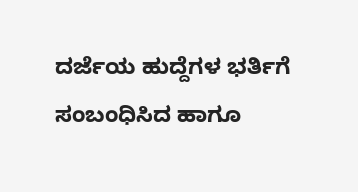ದರ್ಜೆಯ ಹುದ್ದೆಗಳ ಭರ್ತಿಗೆ ಸಂಬಂಧಿಸಿದ ಹಾಗೂ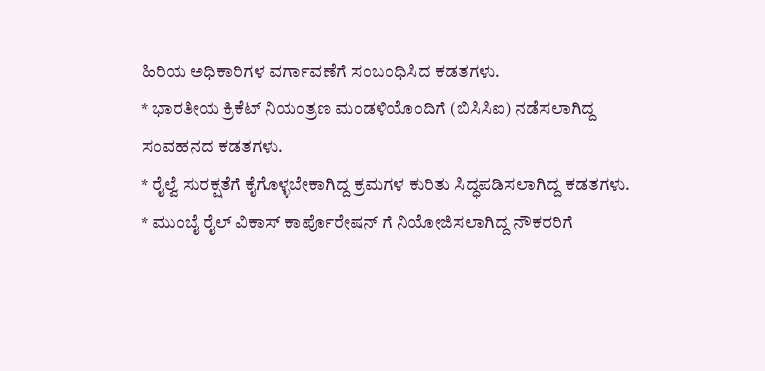ಹಿರಿಯ ಅಧಿಕಾರಿಗಳ ವರ್ಗಾವಣೆಗೆ ಸಂಬಂಧಿಸಿದ ಕಡತಗಳು.
* ಭಾರತೀಯ ಕ್ರಿಕೆಟ್ ನಿಯಂತ್ರಣ ಮಂಡಳಿಯೊಂದಿಗೆ (ಬಿಸಿಸಿಐ) ನಡೆಸಲಾಗಿದ್ದ ಸಂವಹನದ ಕಡತಗಳು.
* ರೈಲ್ವೆ ಸುರಕ್ಷತೆಗೆ ಕೈಗೊಳ್ಳಬೇಕಾಗಿದ್ದ ಕ್ರಮಗಳ ಕುರಿತು ಸಿದ್ಧಪಡಿಸಲಾಗಿದ್ದ ಕಡತಗಳು.
* ಮುಂಬೈ ರೈಲ್ ವಿಕಾಸ್ ಕಾರ್ಪೊರೇಷನ್ ಗೆ ನಿಯೋಜಿಸಲಾಗಿದ್ದ ನೌಕರರಿಗೆ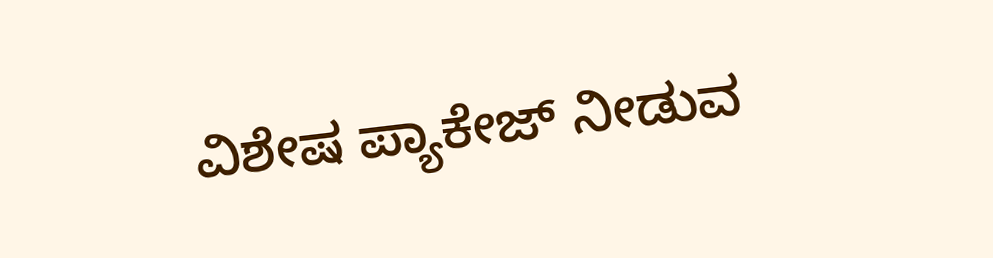ವಿಶೇಷ ಪ್ಯಾಕೇಜ್ ನೀಡುವ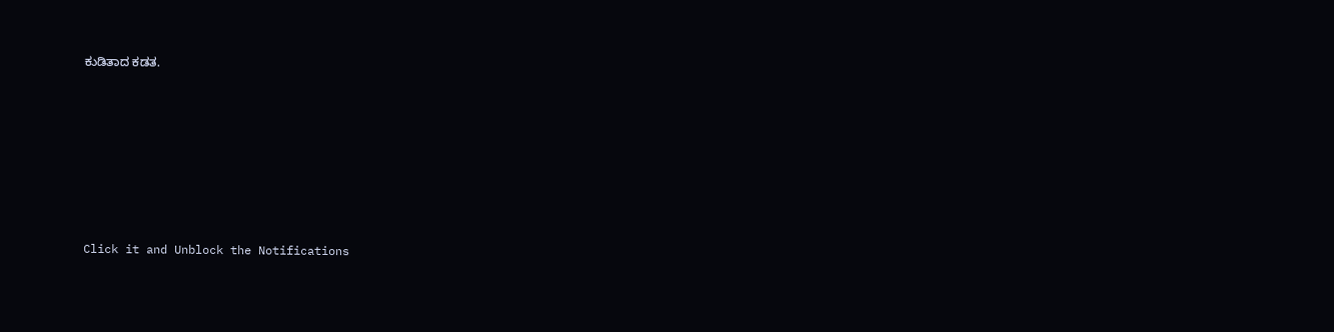ಕುಡಿತಾದ ಕಡತ.












Click it and Unblock the Notifications